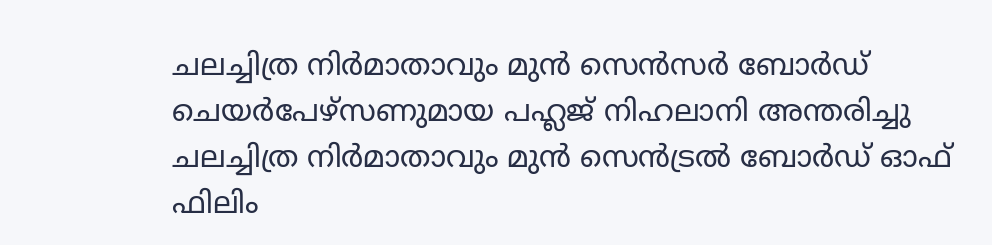ചലച്ചിത്ര നിർമാതാവും മുൻ സെൻസർ ബോർഡ് ചെയർപേഴ്സണുമായ പഹ്ലജ് നിഹലാനി അന്തരിച്ചു
ചലച്ചിത്ര നിർമാതാവും മുൻ സെൻട്രൽ ബോർഡ് ഓഫ് ഫിലിം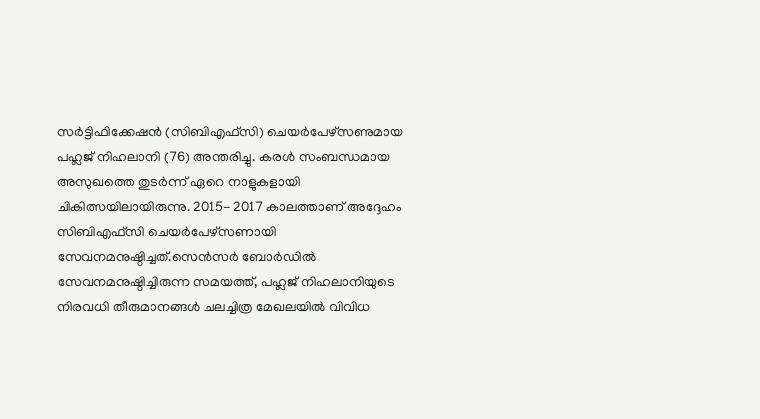സർട്ടിഫിക്കേഷൻ (സിബിഎഫ്സി) ചെയർപേഴ്സണുമായ പഹ്ലജ് നിഹലാനി (76) അന്തരിച്ചു. കരൾ സംബന്ധമായ അസുഖത്തെ തുടർന്ന് ഏറെ നാളുകളായി ചികിത്സയിലായിരുന്നു. 2015- 2017 കാലത്താണ് അദ്ദേഹം സിബിഎഫ്സി ചെയർപേഴ്സണായി സേവനമനുഷ്ഠിച്ചത്.സെൻസർ ബോർഡിൽ സേവനമനുഷ്ഠിച്ചിരുന്ന സമയത്ത്, പഹ്ലജ് നിഹലാനിയുടെ നിരവധി തീരുമാനങ്ങൾ ചലച്ചിത്ര മേഖലയിൽ വിവിധ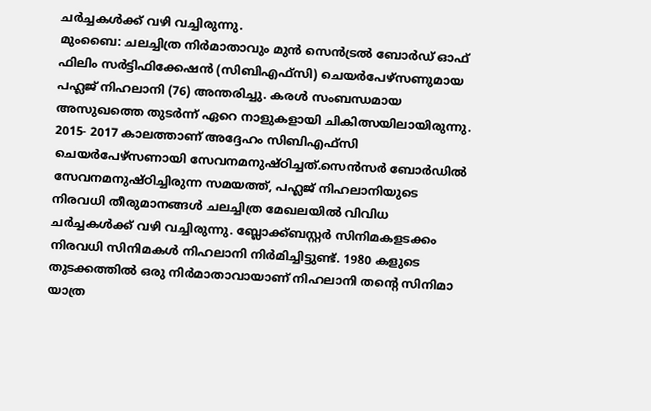ചർച്ചകൾക്ക് വഴി വച്ചിരുന്നു.
മുംബൈ: ചലച്ചിത്ര നിർമാതാവും മുൻ സെൻട്രൽ ബോർഡ് ഓഫ് ഫിലിം സർട്ടിഫിക്കേഷൻ (സിബിഎഫ്സി) ചെയർപേഴ്സണുമായ പഹ്ലജ് നിഹലാനി (76) അന്തരിച്ചു. കരൾ സംബന്ധമായ അസുഖത്തെ തുടർന്ന് ഏറെ നാളുകളായി ചികിത്സയിലായിരുന്നു. 2015- 2017 കാലത്താണ് അദ്ദേഹം സിബിഎഫ്സി ചെയർപേഴ്സണായി സേവനമനുഷ്ഠിച്ചത്.സെൻസർ ബോർഡിൽ സേവനമനുഷ്ഠിച്ചിരുന്ന സമയത്ത്, പഹ്ലജ് നിഹലാനിയുടെ നിരവധി തീരുമാനങ്ങൾ ചലച്ചിത്ര മേഖലയിൽ വിവിധ ചർച്ചകൾക്ക് വഴി വച്ചിരുന്നു. ബ്ലോക്ക്ബസ്റ്റർ സിനിമകളടക്കം നിരവധി സിനിമകൾ നിഹലാനി നിർമിച്ചിട്ടുണ്ട്. 1980 കളുടെ തുടക്കത്തിൽ ഒരു നിർമാതാവായാണ് നിഹലാനി തന്റെ സിനിമാ യാത്ര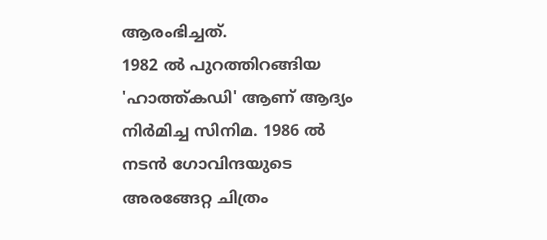ആരംഭിച്ചത്.
1982 ൽ പുറത്തിറങ്ങിയ 'ഹാത്ത്കഡി' ആണ് ആദ്യം നിർമിച്ച സിനിമ. 1986 ൽ നടൻ ഗോവിന്ദയുടെ അരങ്ങേറ്റ ചിത്രം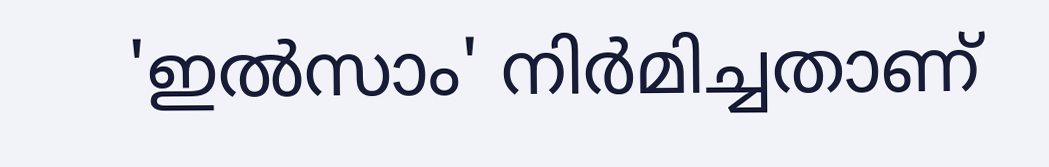'ഇൽസാം' നിർമിച്ചതാണ്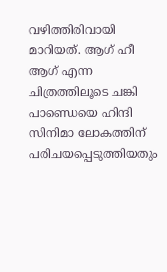വഴിത്തിരിവായി മാറിയത്. ആഗ് ഹീ ആഗ് എന്ന ചിത്രത്തിലൂടെ ചങ്കി പാണ്ഡെയെ ഹിന്ദി സിനിമാ ലോകത്തിന് പരിചയപ്പെടുത്തിയതും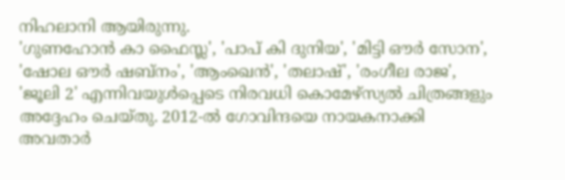നിഹലാനി ആയിരുന്നു.
'ഗുണഹോൻ കാ ഫൈസ്ല', 'പാപ് കി ദുനിയ', 'മിട്ടി ഔർ സോന', 'ഷോല ഔർ ഷബ്നം', 'ആംഖെൻ', 'തലാഷ്', 'രംഗീല രാജ', 'ജൂലി 2' എന്നിവയുൾപ്പെടെ നിരവധി കൊമേഴ്സ്യൽ ചിത്രങ്ങളും അദ്ദേഹം ചെയ്തു. 2012-ൽ ഗോവിന്ദയെ നായകനാക്കി അവതാർ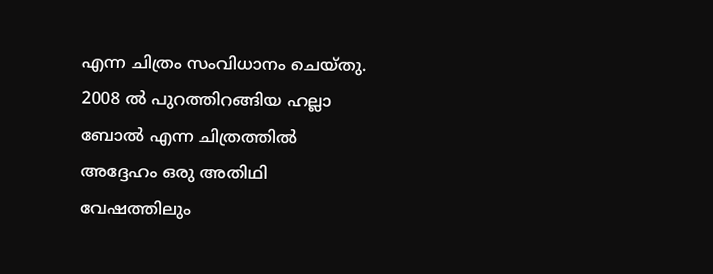എന്ന ചിത്രം സംവിധാനം ചെയ്തു. 2008 ൽ പുറത്തിറങ്ങിയ ഹല്ലാ ബോൽ എന്ന ചിത്രത്തിൽ അദ്ദേഹം ഒരു അതിഥി വേഷത്തിലും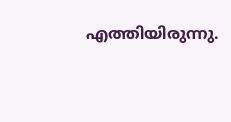എത്തിയിരുന്നു.